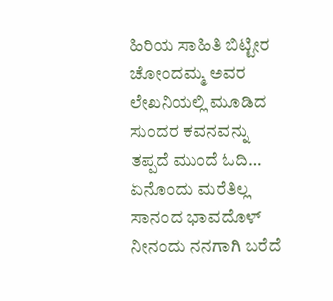ಹಿರಿಯ ಸಾಹಿತಿ ಬಿಟ್ಟೀರ ಚೋಂದಮ್ಮ ಅವರ ಲೇಖನಿಯಲ್ಲಿ ಮೂಡಿದ ಸುಂದರ ಕವನವನ್ನು ತಪ್ಪದೆ ಮುಂದೆ ಓದಿ…
ಏನೊಂದು ಮರೆತಿಲ್ಲ
ಸಾನಂದ ಭಾವದೊಳ್
ನೀನಂದು ನನಗಾಗಿ ಬರೆದೆ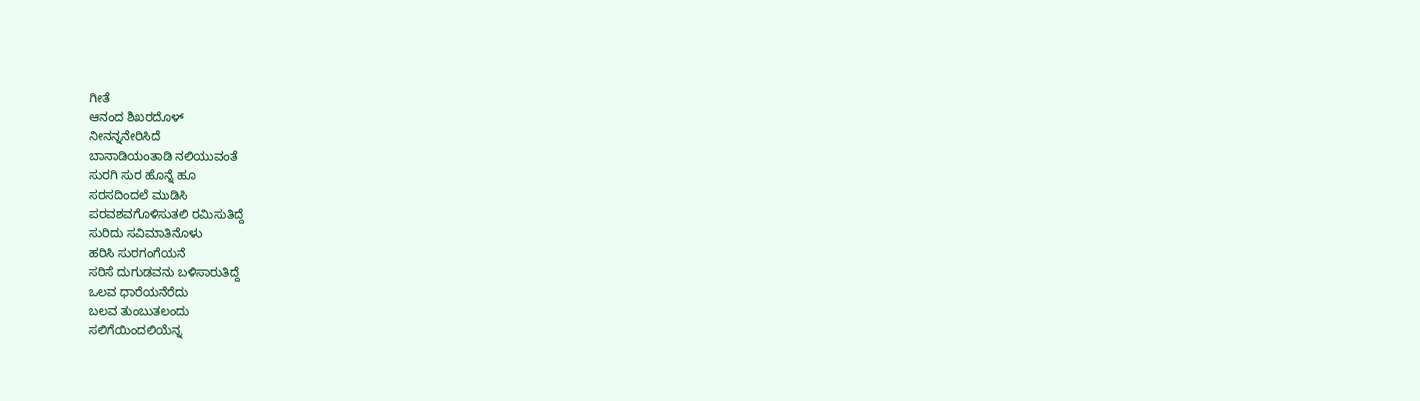ಗೀತೆ
ಆನಂದ ಶಿಖರದೊಳ್
ನೀನನ್ನನೇರಿಸಿದೆ
ಬಾನಾಡಿಯಂತಾಡಿ ನಲಿಯುವಂತೆ
ಸುರಗಿ ಸುರ ಹೊನ್ನೆ ಹೂ
ಸರಸದಿಂದಲೆ ಮುಡಿಸಿ
ಪರವಶವಗೊಳಿಸುತಲಿ ರಮಿಸುತಿದ್ದೆ
ಸುರಿದು ಸವಿಮಾತಿನೊಳು
ಹರಿಸಿ ಸುರಗಂಗೆಯನೆ
ಸರಿಸೆ ದುಗುಡವನು ಬಳಿಸಾರುತಿದ್ದೆ
ಒಲವ ಧಾರೆಯನೆರೆದು
ಬಲವ ತುಂಬುತಲಂದು
ಸಲಿಗೆಯಿಂದಲಿಯೆನ್ನ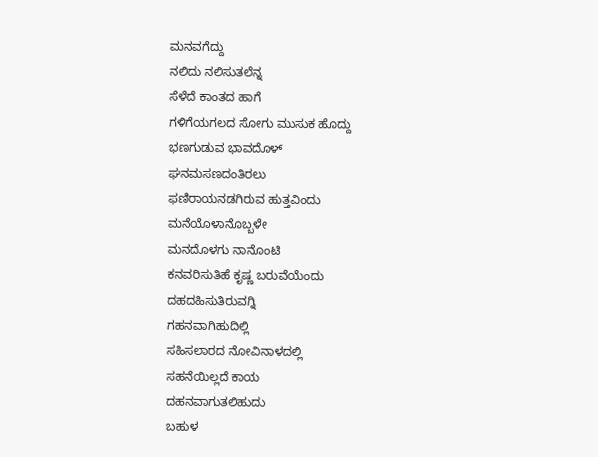ಮನವಗೆದ್ದು
ನಲಿದು ನಲಿಸುತಲೆನ್ನ
ಸೆಳೆದೆ ಕಾಂತದ ಹಾಗೆ
ಗಳಿಗೆಯಗಲದ ಸೋಗು ಮುಸುಕ ಹೊದ್ದು
ಭಣಗುಡುವ ಭಾವದೊಳ್
ಘನಮಸಣದಂತಿರಲು
ಫಣಿರಾಯನಡಗಿರುವ ಹುತ್ತವಿಂದು
ಮನೆಯೊಳಾನೊಬ್ಬಳೇ
ಮನದೊಳಗು ನಾನೊಂಟಿ
ಕನವರಿಸುತಿಹೆ ಕೃಷ್ಣ ಬರುವೆಯೆಂದು
ದಹದಹಿಸುತಿರುವಗ್ನಿ
ಗಹನವಾಗಿಹುದಿಲ್ಲಿ
ಸಹಿಸಲಾರದ ನೋವಿನಾಳದಲ್ಲಿ
ಸಹನೆಯಿಲ್ಲದೆ ಕಾಯ
ದಹನವಾಗುತಲಿಹುದು
ಬಹುಳ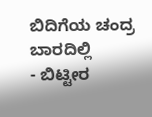ಬಿದಿಗೆಯ ಚಂದ್ರ ಬಾರದಿಲ್ಲಿ
- ಬಿಟ್ಟೀರ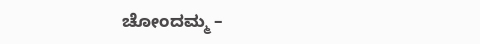ಚೋಂದಮ್ಮ –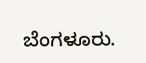ಬೆಂಗಳೂರು.